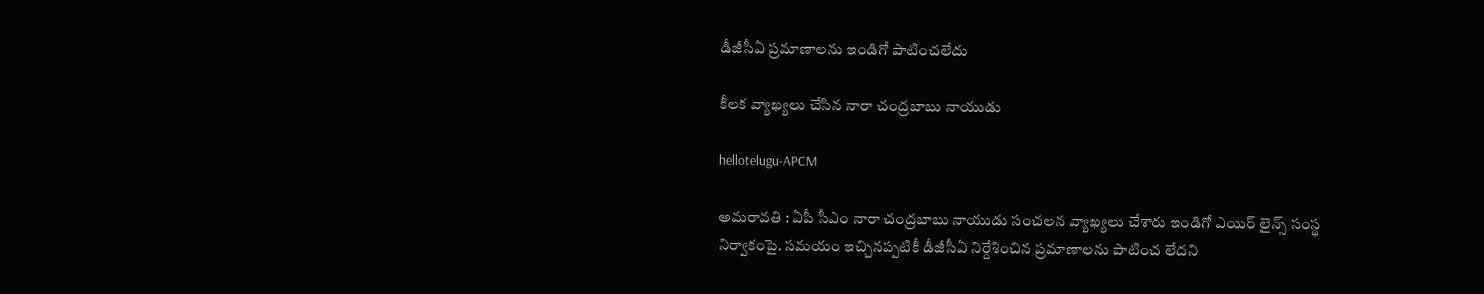డీజీసీఏ ప్ర‌మాణాల‌ను ఇండిగో పాటించ‌లేదు

కీల‌క వ్యాఖ్య‌లు చేసిన నారా చంద్ర‌బాబు నాయుడు

hellotelugu-APCM

అమ‌రావ‌తి : ఏపీ సీఎం నారా చంద్ర‌బాబు నాయుడు సంచ‌ల‌న వ్యాఖ్య‌లు చేశారు ఇండిగో ఎయిర్ లైన్స్ సంస్థ నిర్వాకంపై. స‌మ‌యం ఇచ్చిన‌ప్ప‌టికీ డీజీసీఏ నిర్దేశించిన ప్ర‌మాణాల‌ను పాటించ లేద‌ని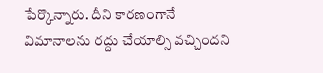పేర్కొన్నారు. దీని కార‌ణంగానే విమానాల‌ను ర‌ద్దు చేయాల్సి వ‌చ్చింద‌ని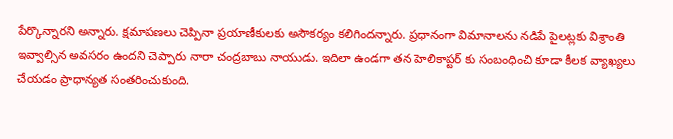పేర్కొన్నార‌ని అన్నారు. క్ష‌మాప‌ణ‌లు చెప్పినా ప్ర‌యాణీకుల‌కు అసౌక‌ర్యం క‌లిగింద‌న్నారు. ప్ర‌ధానంగా విమానాల‌ను న‌డిపే పైలట్ల‌కు విశ్రాంతి ఇవ్వాల్సిన అవ‌స‌రం ఉంద‌ని చెప్పారు నారా చంద్ర‌బాబు నాయుడు. ఇదిలా ఉండ‌గా త‌న హెలికాప్ట‌ర్ కు సంబంధించి కూడా కీల‌క వ్యాఖ్య‌లు చేయ‌డం ప్రాధాన్య‌త సంత‌రించుకుంది.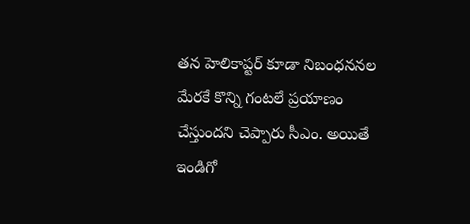త‌న హెలికాప్ట‌ర్ కూడా నిబంధ‌న‌న‌ల మేర‌కే కొన్ని గంట‌లే ప్ర‌యాణం చేస్తుంద‌ని చెప్పారు సీఎం. అయితే ఇండిగో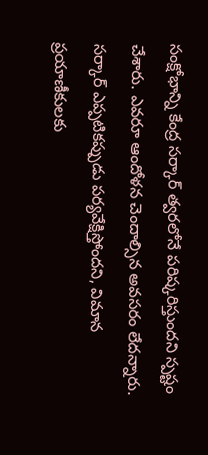సంక్షోభాన్ని కేంద్ర స‌ర్కార్ త్వ‌ర‌లోనే ప‌రిష్క‌రిస్తుంద‌ని స్ప‌ష్టం చేశారు. ఎవ‌రూ ఆందోళ‌న చెందాల్సిన అవ‌స‌రం లేద‌న్నారు. స‌ర్కార్ ఎప్ప‌టిక‌ప్పుడు ప‌ర్య‌వేక్షిస్తోంద‌ని, విమాన ప్ర‌యాణీకుల‌కు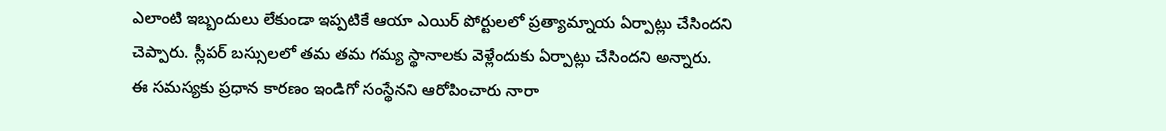ఎలాంటి ఇబ్బందులు లేకుండా ఇప్ప‌టికే ఆయా ఎయిర్ పోర్టుల‌లో ప్ర‌త్యామ్నాయ ఏర్పాట్లు చేసింద‌ని చెప్పారు. స్లీప‌ర్ బ‌స్సుల‌లో త‌మ త‌మ గ‌మ్య స్థానాల‌కు వెళ్లేందుకు ఏర్పాట్లు చేసింద‌ని అన్నారు. ఈ స‌మ‌స్య‌కు ప్ర‌ధాన కార‌ణం ఇండిగో సంస్థేన‌ని ఆరోపించారు నారా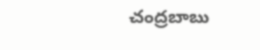చంద్రబాబు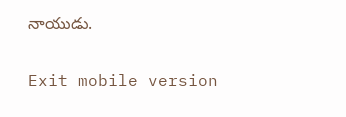నాయుడు.

Exit mobile version